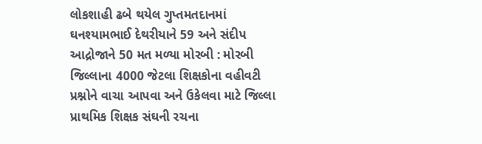લોકશાહી ઢબે થયેલ ગુપ્તમતદાનમાં ઘનશ્યામભાઈ દેથરીયાને 59 અને સંદીપ આદ્રોજાને 50 મત મળ્યા મોરબી : મોરબી જિલ્લાના 4000 જેટલા શિક્ષકોના વહીવટી પ્રશ્નોને વાચા આપવા અને ઉકેલવા માટે જિલ્લા પ્રાથમિક શિક્ષક સંઘની રચના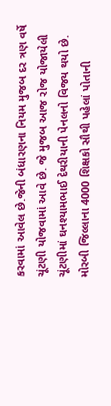કરવામાં આવેલ છે.જેની બંધારણના નિયમ મુજબ દર ત્રણ વર્ષે ચૂંટણી યોજવામાં આવે છે. જે મુજબ આજ રોજ યોજાયેલી ચૂંટણીમાં ઘનશ્યામભાઈ દેથરીયાની પેનલનો વિજય થયો છે. મોરબી જિલ્લાના 4000 શિક્ષકો સૌથી પહેલાં પોતાની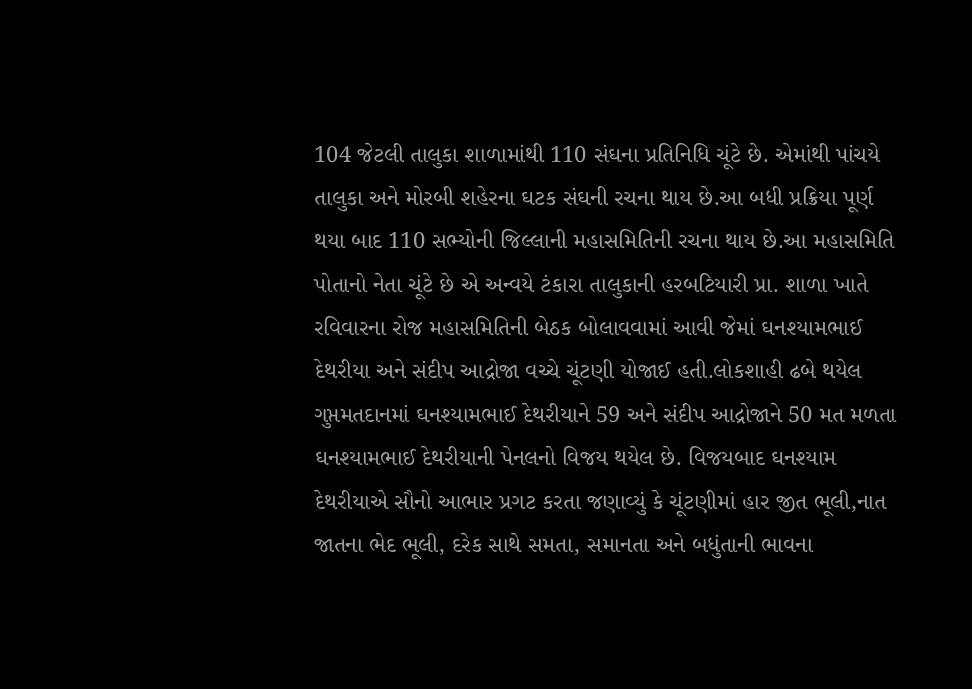104 જેટલી તાલુકા શાળામાંથી 110 સંઘના પ્રતિનિધિ ચૂંટે છે. એમાંથી પાંચયે તાલુકા અને મોરબી શહેરના ઘટક સંઘની રચના થાય છે.આ બધી પ્રક્રિયા પૂર્ણ થયા બાદ 110 સભ્યોની જિલ્લાની મહાસમિતિની રચના થાય છે.આ મહાસમિતિ પોતાનો નેતા ચૂંટે છે એ અન્વયે ટંકારા તાલુકાની હરબટિયારી પ્રા. શાળા ખાતે રવિવારના રોજ મહાસમિતિની બેઠક બોલાવવામાં આવી જેમાં ઘનશ્યામભાઈ દેથરીયા અને સંદીપ આદ્રોજા વચ્ચે ચૂંટણી યોજાઈ હતી.લોકશાહી ઢબે થયેલ ગુપ્તમતદાનમાં ઘનશ્યામભાઈ દેથરીયાને 59 અને સંદીપ આદ્રોજાને 50 મત મળતા ઘનશ્યામભાઈ દેથરીયાની પેનલનો વિજય થયેલ છે. વિજયબાદ ઘનશ્યામ દેથરીયાએ સૌનો આભાર પ્રગટ કરતા જણાવ્યું કે ચૂંટણીમાં હાર જીત ભૂલી,નાત જાતના ભેદ ભૂલી, દરેક સાથે સમતા, સમાનતા અને બધુંતાની ભાવના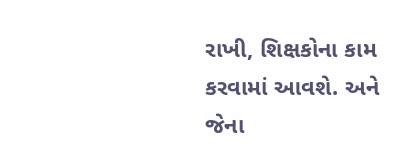રાખી, શિક્ષકોના કામ કરવામાં આવશે. અને જેના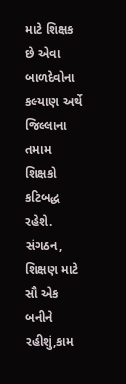માટે શિક્ષક છે એવા બાળદેવોના કલ્યાણ અર્થે જિલ્લાના તમામ શિક્ષકો કટિબદ્ધ રહેશે. સંગઠન, શિક્ષણ માટે સૌ એક બનીને રહીશું,કામ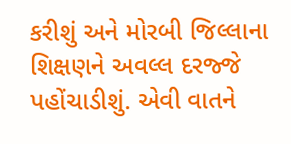કરીશું અને મોરબી જિલ્લાના શિક્ષણને અવલ્લ દરજ્જે પહોંચાડીશું. એવી વાતને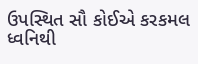ઉપસ્થિત સૌ કોઈએ કરકમલ ધ્વનિથી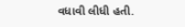વધાવી લીધી હતી.